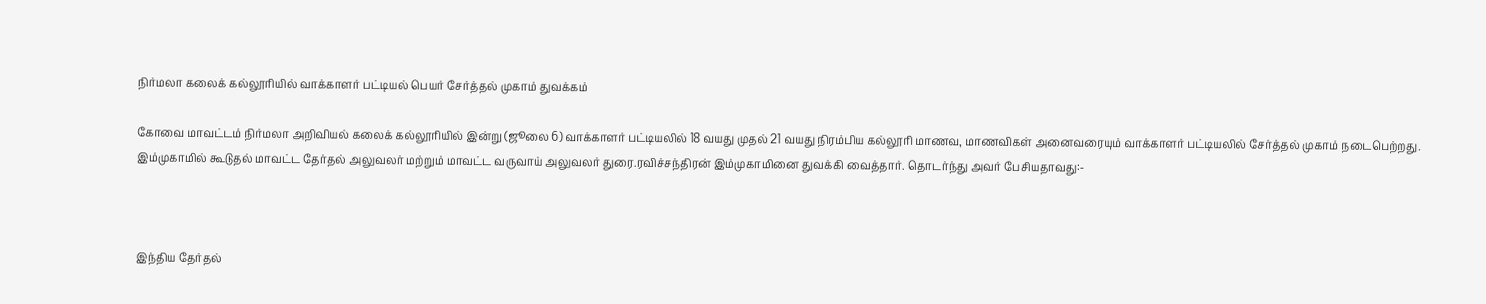நிர்மலா கலைக் கல்லூரியில் வாக்காளர் பட்டியல் பெயர் சேர்த்தல் முகாம் துவக்கம்

கோவை மாவட்டம் நிர்மலா அறிவியல் கலைக் கல்லூரியில் இன்று (ஜூலை 6) வாக்காளர் பட்டியலில் 18 வயது முதல் 21 வயது நிரம்பிய கல்லூரி மாணவ, மாணவிகள் அனைவரையும் வாக்காளர் பட்டியலில் சேர்த்தல் முகாம் நடைபெற்றது. இம்முகாமில் கூடுதல் மாவட்ட தேர்தல் அலுவலர் மற்றும் மாவட்ட வருவாய் அலுவலர் துரை.ரவிச்சந்திரன் இம்முகாமினை துவக்கி வைத்தார். தொடர்ந்து அவர் பேசியதாவது:-



இந்திய தேர்தல்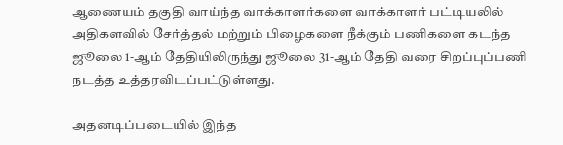ஆணையம் தகுதி வாய்ந்த வாக்காளர்களை வாக்காளர் பட்டியலில் அதிகளவில் சேர்த்தல் மற்றும் பிழைகளை நீக்கும் பணிகளை கடந்த ஜூலை 1-ஆம் தேதியிலிருந்து ஜூலை 31-ஆம் தேதி வரை சிறப்புப்பணி நடத்த உத்தரவிடப்பட்டுள்ளது.

அதனடிப்படையில் இந்த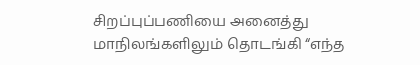சிறப்புப்பணியை அனைத்து மாநிலங்களிலும் தொடங்கி “எந்த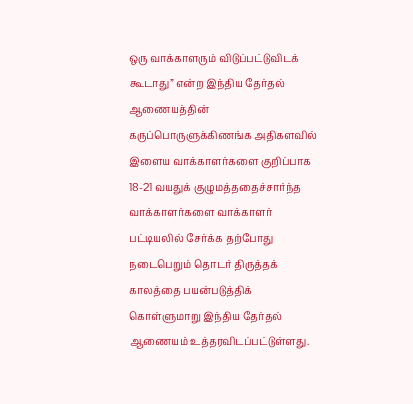ஒரு வாக்காளரும் விடுப்பட்டுவிடக் கூடாது” என்ற இந்திய தேர்தல் ஆணையத்தின் கருப்பொருளுக்கிணங்க அதிகளவில் இளைய வாக்காளர்களை குறிப்பாக 18-21 வயதுக் குழுமத்ததைச்சார்ந்த வாக்காளர்களை வாக்காளர் பட்டியலில் சேர்க்க தற்போது நடைபெறும் தொடர் திருத்தக் காலத்தை பயன்படுத்திக் கொள்ளுமாறு இந்திய தேர்தல் ஆணையம் உத்தரவிடப்பட்டுள்ளது.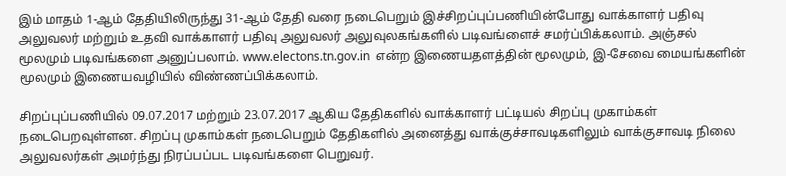இம் மாதம் 1-ஆம் தேதியிலிருந்து 31-ஆம் தேதி வரை நடைபெறும் இச்சிறப்புப்பணியின்போது வாக்காளர் பதிவு அலுவலர் மற்றும் உதவி வாக்காளர் பதிவு அலுவலர் அலுவுலகங்களில் படிவங்ளைச் சமர்ப்பிக்கலாம். அஞ்சல் மூலமும் படிவங்களை அனுப்பலாம். www.electons.tn.gov.in  என்ற இணையதளத்தின் மூலமும், இ-சேவை மையங்களின் மூலமும் இணையவழியில் விண்ணப்பிக்கலாம்.

சிறப்புப்பணியில் 09.07.2017 மற்றும் 23.07.2017 ஆகிய தேதிகளில் வாக்காளர் பட்டியல் சிறப்பு முகாம்கள் நடைபெறவுள்ளன. சிறப்பு முகாம்கள் நடைபெறும் தேதிகளில் அனைத்து வாக்குச்சாவடிகளிலும் வாக்குசாவடி நிலை அலுவலர்கள் அமர்ந்து நிரப்பப்பட படிவங்களை பெறுவர்.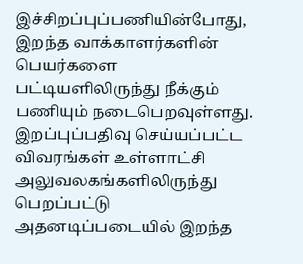இச்சிறப்புப்பணியின்போது, இறந்த வாக்காளர்களின் பெயர்களை பட்டியளிலிருந்து நீக்கும் பணியும் நடைபெறவுள்ளது. இறப்புப்பதிவு செய்யப்பட்ட விவரங்கள் உள்ளாட்சி அலுவலகங்களிலிருந்து பெறப்பட்டு அதனடிப்படையில் இறந்த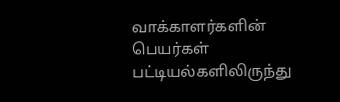வாக்காளர்களின் பெயர்கள் பட்டியல்களிலிருந்து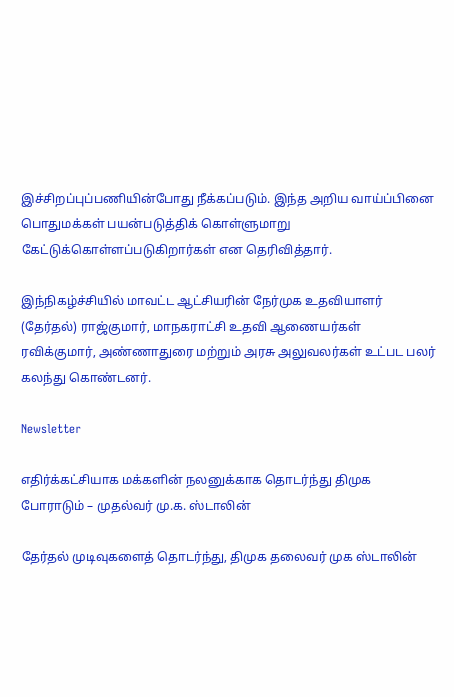இச்சிறப்புப்பணியின்போது நீக்கப்படும். இந்த அறிய வாய்ப்பினை பொதுமக்கள் பயன்படுத்திக் கொள்ளுமாறு கேட்டுக்கொள்ளப்படுகிறார்கள் என தெரிவித்தார்.

இந்நிகழ்ச்சியில் மாவட்ட ஆட்சியரின் நேர்முக உதவியாளர் (தேர்தல்) ராஜ்குமார், மாநகராட்சி உதவி ஆணையர்கள் ரவிக்குமார், அண்ணாதுரை மற்றும் அரசு அலுவலர்கள் உட்பட பலர் கலந்து கொண்டனர்.

Newsletter

எதிர்க்கட்சியாக மக்களின் நலனுக்காக தொடர்ந்து திமுக போராடும் – முதல்வர் மு.க. ஸ்டாலின்

தேர்தல் முடிவுகளைத் தொடர்ந்து, திமுக தலைவர் முக ஸ்டாலின்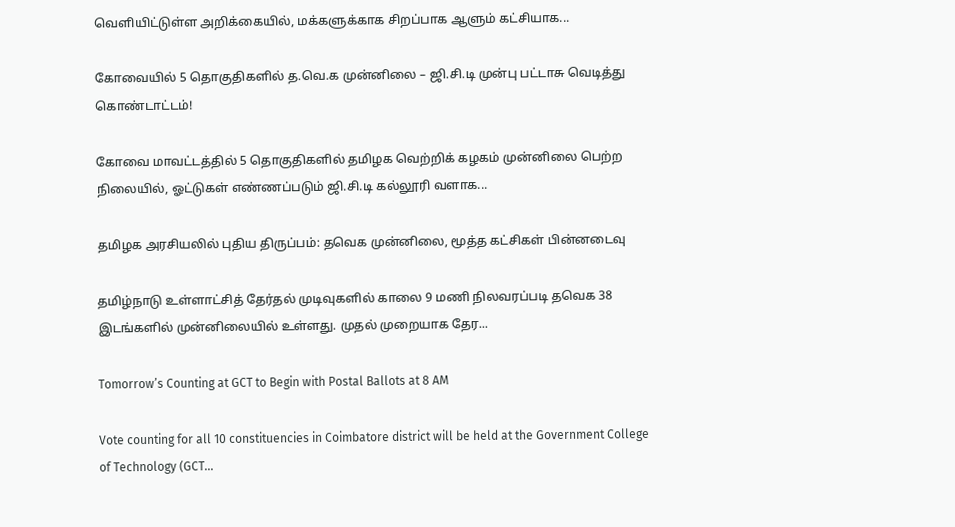வெளியிட்டுள்ள அறிக்கையில், மக்களுக்காக சிறப்பாக ஆளும் கட்சியாக...

கோவையில் 5 தொகுதிகளில் த.வெ.க முன்னிலை – ஜி.சி.டி முன்பு பட்டாசு வெடித்து கொண்டாட்டம்!

கோவை மாவட்டத்தில் 5 தொகுதிகளில் தமிழக வெற்றிக் கழகம் முன்னிலை பெற்ற நிலையில், ஓட்டுகள் எண்ணப்படும் ஜி.சி.டி கல்லூரி வளாக...

தமிழக அரசியலில் புதிய திருப்பம்: தவெக முன்னிலை, மூத்த கட்சிகள் பின்னடைவு

தமிழ்நாடு உள்ளாட்சித் தேர்தல் முடிவுகளில் காலை 9 மணி நிலவரப்படி தவெக 38 இடங்களில் முன்னிலையில் உள்ளது. முதல் முறையாக தேர...

Tomorrow’s Counting at GCT to Begin with Postal Ballots at 8 AM

Vote counting for all 10 constituencies in Coimbatore district will be held at the Government College of Technology (GCT...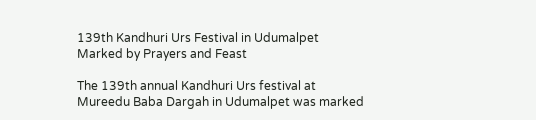139th Kandhuri Urs Festival in Udumalpet Marked by Prayers and Feast

The 139th annual Kandhuri Urs festival at Mureedu Baba Dargah in Udumalpet was marked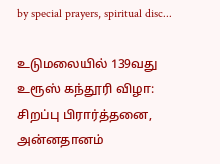by special prayers, spiritual disc...

உடுமலையில் 139வது உரூஸ் கந்தூரி விழா: சிறப்பு பிரார்த்தனை, அன்னதானம்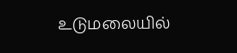உடுமலையில்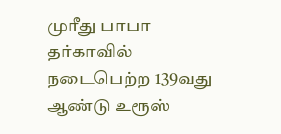முரீது பாபா தர்காவில் நடைபெற்ற 139வது ஆண்டு உரூஸ்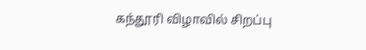கந்தூரி விழாவில் சிறப்பு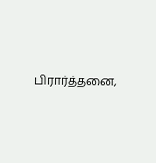பிரார்த்தனை,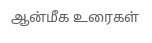ஆன்மீக உரைகள்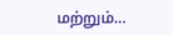மற்றும்...